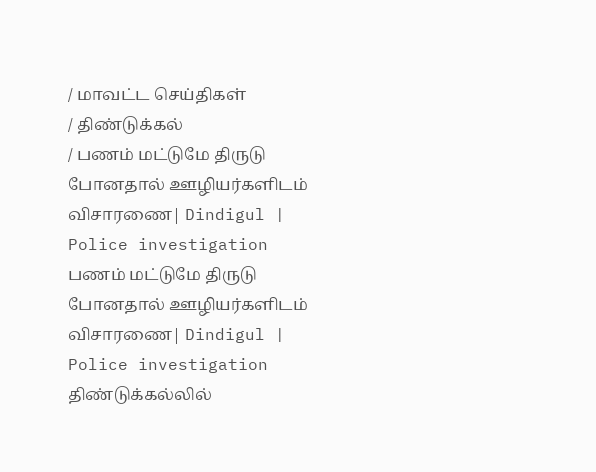/ மாவட்ட செய்திகள்
/ திண்டுக்கல்
/ பணம் மட்டுமே திருடு போனதால் ஊழியர்களிடம் விசாரணை| Dindigul | Police investigation
பணம் மட்டுமே திருடு போனதால் ஊழியர்களிடம் விசாரணை| Dindigul | Police investigation
திண்டுக்கல்லில்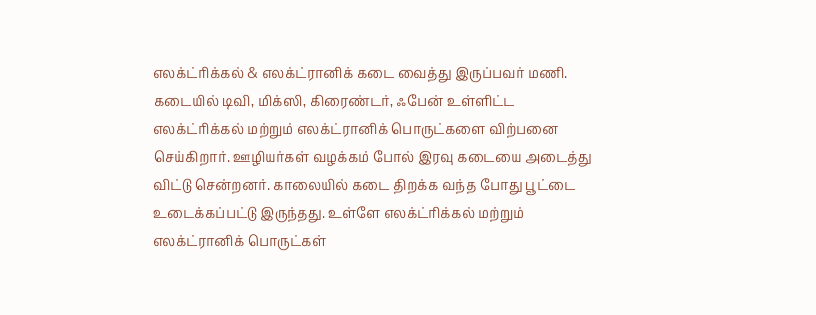எலக்ட்ரிக்கல் & எலக்ட்ரானிக் கடை வைத்து இருப்பவர் மணி. கடையில் டிவி, மிக்ஸி, கிரைண்டர், ஃபேன் உள்ளிட்ட எலக்ட்ரிக்கல் மற்றும் எலக்ட்ரானிக் பொருட்களை விற்பனை செய்கிறார். ஊழியர்கள் வழக்கம் போல் இரவு கடையை அடைத்து விட்டு சென்றனர். காலையில் கடை திறக்க வந்த போது பூட்டை உடைக்கப்பட்டு இருந்தது. உள்ளே எலக்ட்ரிக்கல் மற்றும் எலக்ட்ரானிக் பொருட்கள்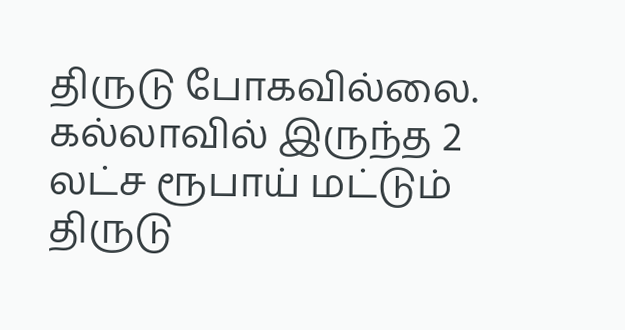திருடு போகவில்லை. கல்லாவில் இருந்த 2 லட்ச ரூபாய் மட்டும் திருடு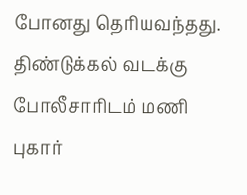போனது தெரியவந்தது. திண்டுக்கல் வடக்கு போலீசாரிடம் மணி புகார்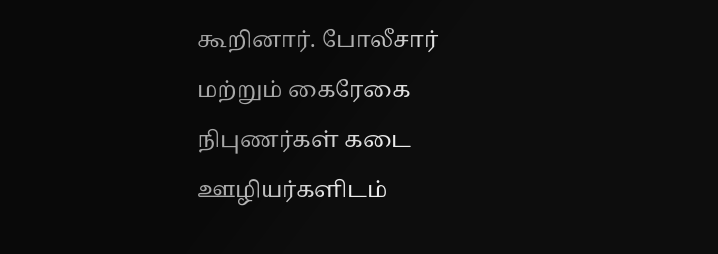கூறினார். போலீசார் மற்றும் கைரேகை நிபுணர்கள் கடை ஊழியர்களிடம்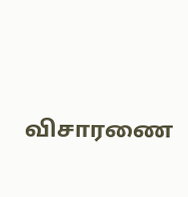விசாரணை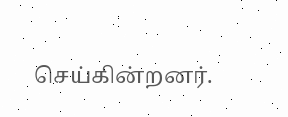செய்கின்றனர்.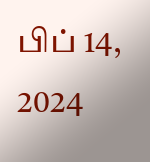பிப் 14, 2024